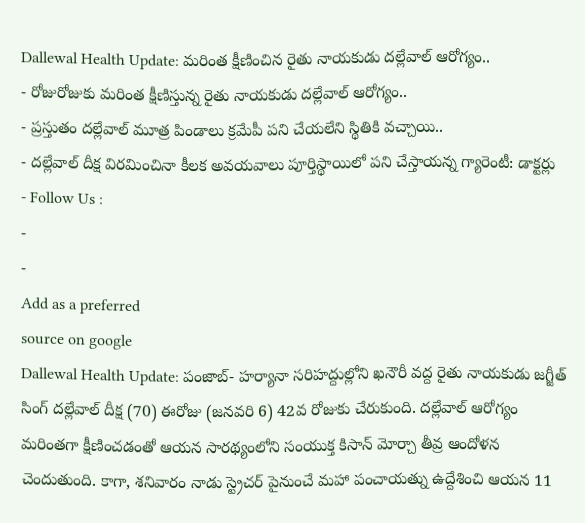Dallewal Health Update: మరింత క్షీణించిన రైతు నాయకుడు దల్లేవాల్ ఆరోగ్యం..
- రోజురోజుకు మరింత క్షీణిస్తున్న రైతు నాయకుడు దల్లేవాల్ ఆరోగ్యం..
- ప్రస్తుతం దల్లేవాల్ మూత్ర పిండాలు క్రమేపీ పని చేయలేని స్థితికి వచ్చాయి..
- దల్లేవాల్ దీక్ష విరమించినా కీలక అవయవాలు పూర్తిస్థాయిలో పని చేస్తాయన్న గ్యారెంటీ: డాక్టర్లు
- Follow Us :
-
-
Add as a preferred
source on google
Dallewal Health Update: పంజాబ్- హర్యానా సరిహద్దుల్లోని ఖనౌరీ వద్ద రైతు నాయకుడు జగ్జీత్ సింగ్ దల్లేవాల్ దీక్ష (70) ఈరోజు (జనవరి 6) 42వ రోజుకు చేరుకుంది. దల్లేవాల్ ఆరోగ్యం మరింతగా క్షీణించడంతో ఆయన సారథ్యంలోని సంయుక్త కిసాన్ మోర్చా తీవ్ర ఆందోళన చెందుతుంది. కాగా, శనివారం నాడు స్ట్రెచర్ పైనుంచే మహా పంచాయత్ను ఉద్దేశించి ఆయన 11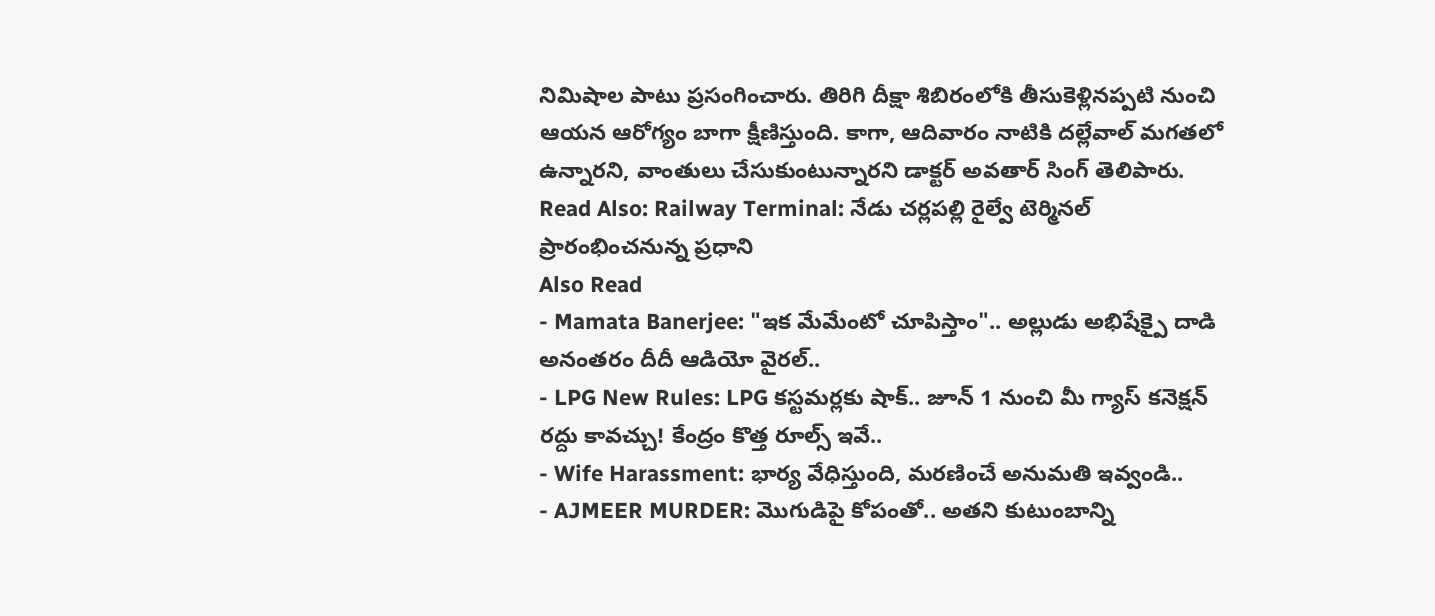నిమిషాల పాటు ప్రసంగించారు. తిరిగి దీక్షా శిబిరంలోకి తీసుకెళ్లినప్పటి నుంచి ఆయన ఆరోగ్యం బాగా క్షీణిస్తుంది. కాగా, ఆదివారం నాటికి దల్లేవాల్ మగతలో ఉన్నారని, వాంతులు చేసుకుంటున్నారని డాక్టర్ అవతార్ సింగ్ తెలిపారు.
Read Also: Railway Terminal: నేడు చర్లపల్లి రైల్వే టెర్మినల్ ప్రారంభించనున్న ప్రధాని
Also Read
- Mamata Banerjee: "ఇక మేమేంటో చూపిస్తాం".. అల్లుడు అభిషేక్పై దాడి అనంతరం దీదీ ఆడియో వైరల్..
- LPG New Rules: LPG కస్టమర్లకు షాక్.. జూన్ 1 నుంచి మీ గ్యాస్ కనెక్షన్ రద్దు కావచ్చు! కేంద్రం కొత్త రూల్స్ ఇవే..
- Wife Harassment: భార్య వేధిస్తుంది, మరణించే అనుమతి ఇవ్వండి..
- AJMEER MURDER: మొగుడిపై కోపంతో.. అతని కుటుంబాన్ని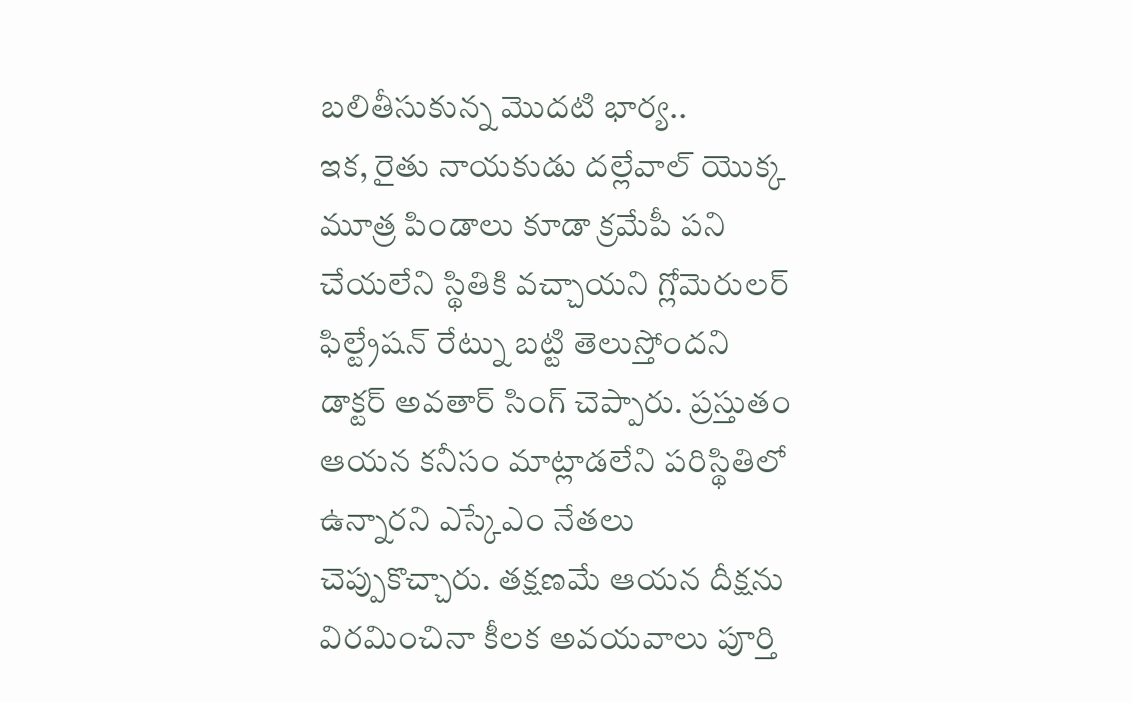బలితీసుకున్న మొదటి భార్య..
ఇక, రైతు నాయకుడు దల్లేవాల్ యొక్క మూత్ర పిండాలు కూడా క్రమేపీ పని చేయలేని స్థితికి వచ్చాయని గ్లోమెరులర్ ఫిల్ట్రేషన్ రేట్ను బట్టి తెలుస్తోందని డాక్టర్ అవతార్ సింగ్ చెప్పారు. ప్రస్తుతం ఆయన కనీసం మాట్లాడలేని పరిస్థితిలో ఉన్నారని ఎస్కేఎం నేతలు చెప్పుకొచ్చారు. తక్షణమే ఆయన దీక్షను విరమించినా కీలక అవయవాలు పూర్తి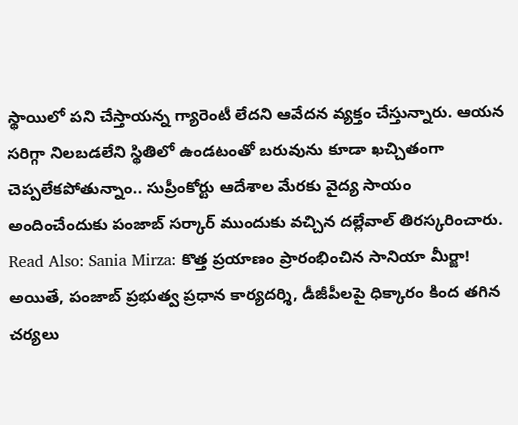స్థాయిలో పని చేస్తాయన్న గ్యారెంటీ లేదని ఆవేదన వ్యక్తం చేస్తున్నారు. ఆయన సరిగ్గా నిలబడలేని స్థితిలో ఉండటంతో బరువును కూడా ఖచ్చితంగా చెప్పలేకపోతున్నాం.. సుప్రీంకోర్టు ఆదేశాల మేరకు వైద్య సాయం అందించేందుకు పంజాబ్ సర్కార్ ముందుకు వచ్చిన దల్లేవాల్ తిరస్కరించారు.
Read Also: Sania Mirza: కొత్త ప్రయాణం ప్రారంభించిన సానియా మీర్జా!
అయితే, పంజాబ్ ప్రభుత్వ ప్రధాన కార్యదర్శి, డీజీపీలపై ధిక్కారం కింద తగిన చర్యలు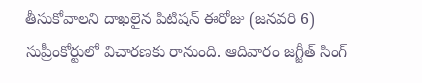తీసుకోవాలని దాఖలైన పిటిషన్ ఈరోజు (జనవరి 6) సుప్రీంకోర్టులో విచారణకు రానుంది. ఆదివారం జగ్జీత్ సింగ్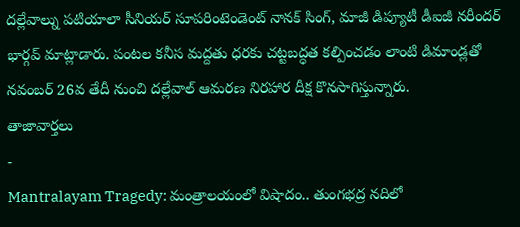దల్లేవాల్ను పటియాలా సీనియర్ సూపరింటెండెంట్ నానక్ సింగ్, మాజీ డిప్యూటీ డీఐజీ నరీందర్ భార్గవ్ మాట్లాడారు. పంటల కనీస మద్దతు ధరకు చట్టబద్ధత కల్పించడం లాంటి డిమాండ్లతో నవంబర్ 26వ తేదీ నుంచి దల్లేవాల్ ఆమరణ నిరహార దీక్ష కొనసాగిస్తున్నారు.
తాజావార్తలు
-
Mantralayam Tragedy: మంత్రాలయంలో విషాదం.. తుంగభద్ర నదిలో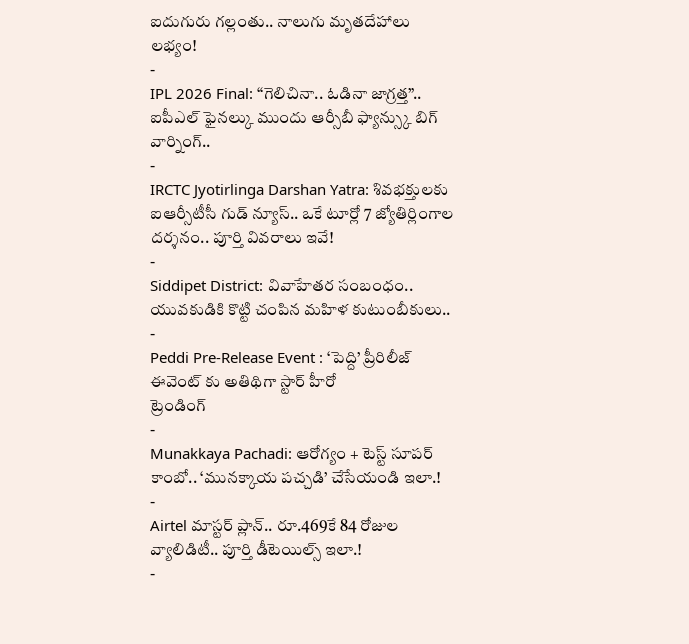ఐదుగురు గల్లంతు.. నాలుగు మృతదేహాలు లభ్యం!
-
IPL 2026 Final: “గెలిచినా.. ఓడినా జాగ్రత్త”.. ఐపీఎల్ ఫైనల్కు ముందు ఆర్సీబీ ఫ్యాన్స్కు బిగ్ వార్నింగ్..
-
IRCTC Jyotirlinga Darshan Yatra: శివభక్తులకు ఐఆర్సీటీసీ గుడ్ న్యూస్.. ఒకే టూర్లో 7 జ్యోతిర్లింగాల దర్శనం.. పూర్తి వివరాలు ఇవే!
-
Siddipet District: వివాహేతర సంబంధం.. యువకుడికి కొట్టి చంపిన మహిళ కుటుంబీకులు..
-
Peddi Pre-Release Event : ‘పెద్ది’ ప్రీరిలీజ్ ఈవెంట్ కు అతిథిగా స్టార్ హీరో
ట్రెండింగ్
-
Munakkaya Pachadi: ఆరోగ్యం + టెస్ట్ సూపర్ కాంబో.. ‘మునక్కాయ పచ్చడి’ చేసేయండి ఇలా.!
-
Airtel మాస్టర్ ప్లాన్.. రూ.469కే 84 రోజుల వ్యాలిడిటీ.. పూర్తి డీటెయిల్స్ ఇలా.!
-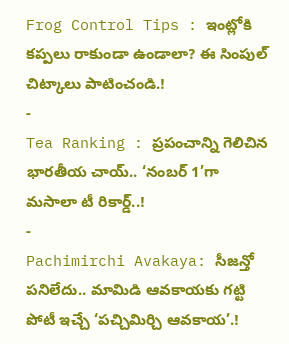Frog Control Tips : ఇంట్లోకి కప్పలు రాకుండా ఉండాలా? ఈ సింపుల్ చిట్కాలు పాటించండి.!
-
Tea Ranking : ప్రపంచాన్ని గెలిచిన భారతీయ చాయ్.. ‘నంబర్ 1’గా మసాలా టీ రికార్డ్..!
-
Pachimirchi Avakaya: సీజన్తో పనిలేదు.. మామిడి ఆవకాయకు గట్టి పోటీ ఇచ్చే ‘పచ్చిమిర్చి ఆవకాయ’.!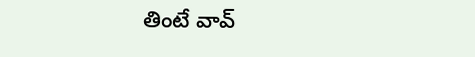తింటే వావ్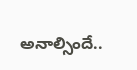అనాల్సిందే..